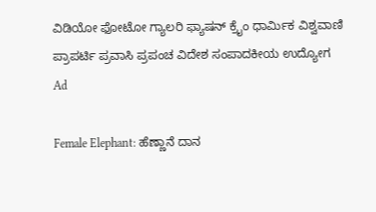ವಿಡಿಯೋ ಫೋಟೋ ಗ್ಯಾಲರಿ ಫ್ಯಾಷನ್ ಕ್ರೈಂ ಧಾರ್ಮಿಕ ವಿಶ್ವವಾಣಿ ಪ್ರಾಪರ್ಟಿ ಪ್ರವಾಸಿ ಪ್ರಪಂಚ ವಿದೇಶ ಸಂಪಾದಕೀಯ ಉದ್ಯೋಗ
Ad

Female Elephant: ಹೆಣ್ಣಾನೆ ದಾನ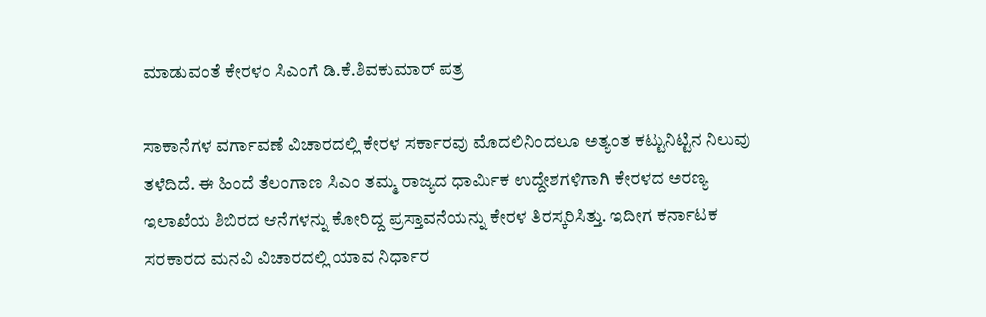ಮಾಡುವಂತೆ ಕೇರಳಂ ಸಿಎಂಗೆ ಡಿ.ಕೆ.ಶಿವಕುಮಾರ್‌ ಪತ್ರ

ಸಾಕಾನೆಗಳ ವರ್ಗಾವಣೆ ವಿಚಾರದಲ್ಲಿ ಕೇರಳ ಸರ್ಕಾರವು ಮೊದಲಿನಿಂದಲೂ ಅತ್ಯಂತ ಕಟ್ಟುನಿಟ್ಟಿನ ನಿಲುವು ತಳೆದಿದೆ. ಈ ಹಿಂದೆ ತೆಲಂಗಾಣ ಸಿಎಂ ತಮ್ಮ ರಾಜ್ಯದ ಧಾರ್ಮಿಕ ಉದ್ದೇಶಗಳಿಗಾಗಿ ಕೇರಳದ ಅರಣ್ಯ ಇಲಾಖೆಯ ಶಿಬಿರದ ಆನೆಗಳನ್ನು ಕೋರಿದ್ದ ಪ್ರಸ್ತಾವನೆಯನ್ನು ಕೇರಳ ತಿರಸ್ಕರಿಸಿತ್ತು. ಇದೀಗ ಕರ್ನಾಟಕ ಸರಕಾರದ ಮನವಿ ವಿಚಾರದಲ್ಲಿ ಯಾವ ನಿರ್ಧಾರ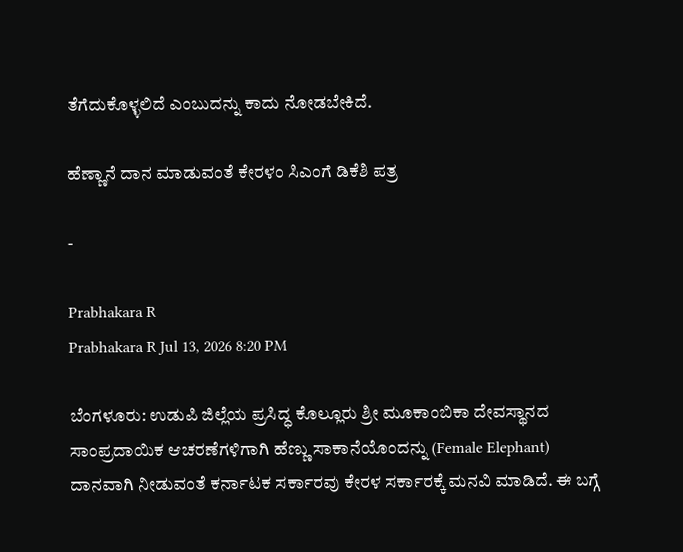ತೆಗೆದುಕೊಳ್ಳಲಿದೆ ಎಂಬುದನ್ನು ಕಾದು ನೋಡಬೇಕಿದೆ.

ಹೆಣ್ಣಾನೆ ದಾನ ಮಾಡುವಂತೆ ಕೇರಳಂ ಸಿಎಂಗೆ ಡಿಕೆಶಿ ಪತ್ರ

-

Prabhakara R
Prabhakara R Jul 13, 2026 8:20 PM

ಬೆಂಗಳೂರು: ಉಡುಪಿ ಜಿಲ್ಲೆಯ ಪ್ರಸಿದ್ಧ ಕೊಲ್ಲೂರು ಶ್ರೀ ಮೂಕಾಂಬಿಕಾ ದೇವಸ್ಥಾನದ ಸಾಂಪ್ರದಾಯಿಕ ಆಚರಣೆಗಳಿಗಾಗಿ ಹೆಣ್ಣು ಸಾಕಾನೆಯೊಂದನ್ನು (Female Elephant) ದಾನವಾಗಿ ನೀಡುವಂತೆ ಕರ್ನಾಟಕ ಸರ್ಕಾರವು ಕೇರಳ ಸರ್ಕಾರಕ್ಕೆ ಮನವಿ ಮಾಡಿದೆ. ಈ ಬಗ್ಗೆ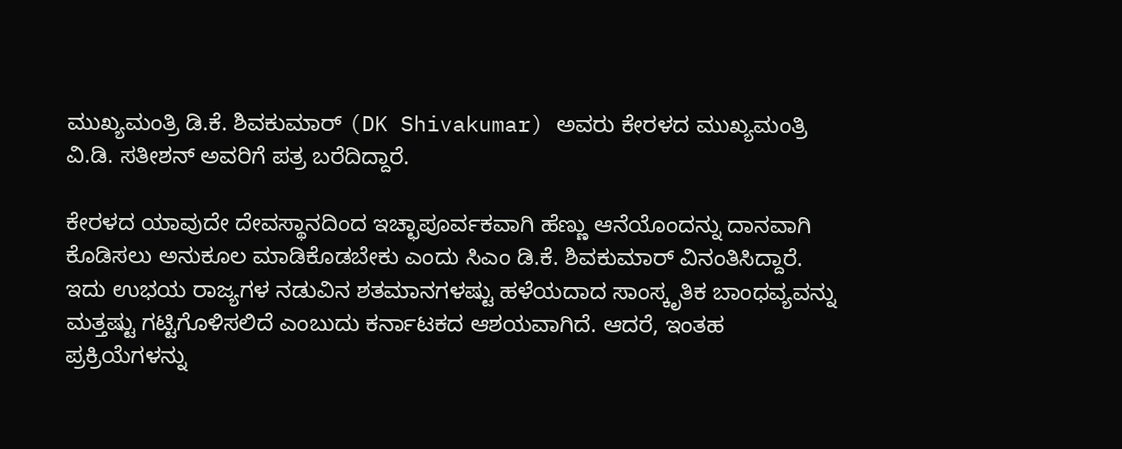ಮುಖ್ಯಮಂತ್ರಿ ಡಿ.ಕೆ. ಶಿವಕುಮಾ‌ರ್ (DK Shivakumar) ಅವರು ಕೇರಳದ ಮುಖ್ಯಮಂತ್ರಿ ವಿ.ಡಿ. ಸತೀಶನ್ ಅವರಿಗೆ ಪತ್ರ ಬರೆದಿದ್ದಾರೆ.

ಕೇರಳದ ಯಾವುದೇ ದೇವಸ್ಥಾನದಿಂದ ಇಚ್ಛಾಪೂರ್ವಕವಾಗಿ ಹೆಣ್ಣು ಆನೆಯೊಂದನ್ನು ದಾನವಾಗಿ ಕೊಡಿಸಲು ಅನುಕೂಲ ಮಾಡಿಕೊಡಬೇಕು ಎಂದು ಸಿಎಂ ಡಿ.ಕೆ. ಶಿವಕುಮಾರ್ ವಿನಂತಿಸಿದ್ದಾರೆ. ಇದು ಉಭಯ ರಾಜ್ಯಗಳ ನಡುವಿನ ಶತಮಾನಗಳಷ್ಟು ಹಳೆಯದಾದ ಸಾಂಸ್ಕೃತಿಕ ಬಾಂಧವ್ಯವನ್ನು ಮತ್ತಷ್ಟು ಗಟ್ಟಿಗೊಳಿಸಲಿದೆ ಎಂಬುದು ಕರ್ನಾಟಕದ ಆಶಯವಾಗಿದೆ. ಆದರೆ, ಇಂತಹ ಪ್ರಕ್ರಿಯೆಗಳನ್ನು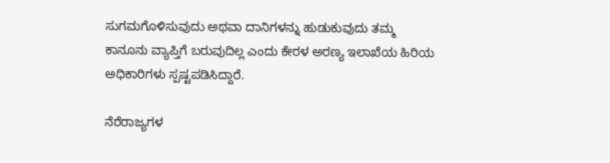ಸುಗಮಗೊಳಿಸುವುದು ಅಥವಾ ದಾನಿಗಳನ್ನು ಹುಡುಕುವುದು ತಮ್ಮ ಕಾನೂನು ವ್ಯಾಪ್ತಿಗೆ ಬರುವುದಿಲ್ಲ ಎಂದು ಕೇರಳ ಅರಣ್ಯ ಇಲಾಖೆಯ ಹಿರಿಯ ಅಧಿಕಾರಿಗಳು ಸ್ಪಷ್ಟಪಡಿಸಿದ್ದಾರೆ.

ನೆರೆರಾಜ್ಯಗಳ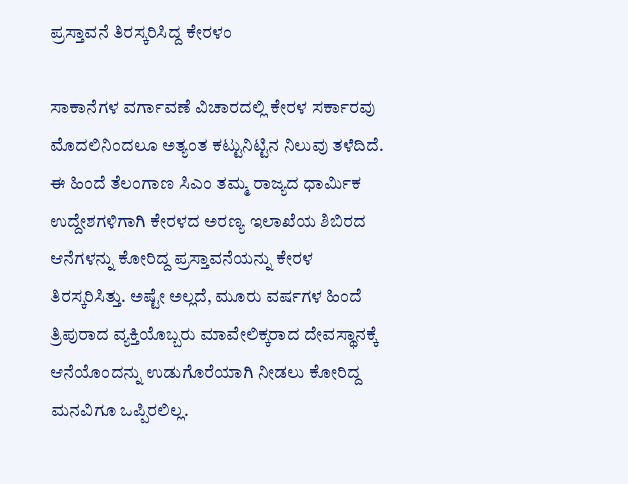ಪ್ರಸ್ತಾವನೆ ತಿರಸ್ಕರಿಸಿದ್ದ ಕೇರಳಂ

ಸಾಕಾನೆಗಳ ವರ್ಗಾವಣೆ ವಿಚಾರದಲ್ಲಿ ಕೇರಳ ಸರ್ಕಾರವು ಮೊದಲಿನಿಂದಲೂ ಅತ್ಯಂತ ಕಟ್ಟುನಿಟ್ಟಿನ ನಿಲುವು ತಳೆದಿದೆ. ಈ ಹಿಂದೆ ತೆಲಂಗಾಣ ಸಿಎಂ ತಮ್ಮ ರಾಜ್ಯದ ಧಾರ್ಮಿಕ ಉದ್ದೇಶಗಳಿಗಾಗಿ ಕೇರಳದ ಅರಣ್ಯ ಇಲಾಖೆಯ ಶಿಬಿರದ ಆನೆಗಳನ್ನು ಕೋರಿದ್ದ ಪ್ರಸ್ತಾವನೆಯನ್ನು ಕೇರಳ ತಿರಸ್ಕರಿಸಿತ್ತು. ಅಷ್ಟೇ ಅಲ್ಲದೆ, ಮೂರು ವರ್ಷಗಳ ಹಿಂದೆ ತ್ರಿಪುರಾದ ವ್ಯಕ್ತಿಯೊಬ್ಬರು ಮಾವೇಲಿಕ್ಕರಾದ ದೇವಸ್ಥಾನಕ್ಕೆ ಆನೆಯೊಂದನ್ನು ಉಡುಗೊರೆಯಾಗಿ ನೀಡಲು ಕೋರಿದ್ದ ಮನವಿಗೂ ಒಪ್ಪಿರಲಿಲ್ಲ.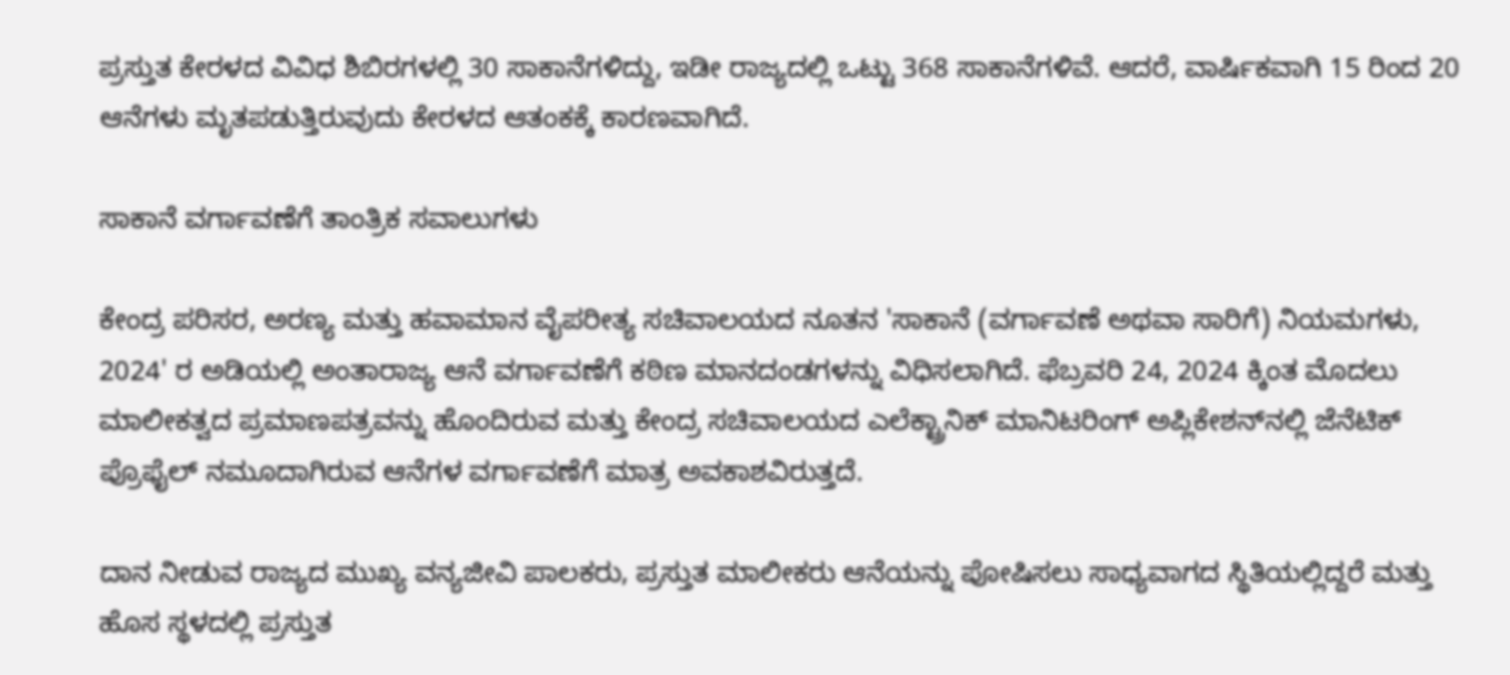ಪ್ರಸ್ತುತ ಕೇರಳದ ವಿವಿಧ ಶಿಬಿರಗಳಲ್ಲಿ 30 ಸಾಕಾನೆಗಳಿದ್ದು, ಇಡೀ ರಾಜ್ಯದಲ್ಲಿ ಒಟ್ಟು 368 ಸಾಕಾನೆಗಳಿವೆ. ಆದರೆ, ವಾರ್ಷಿಕವಾಗಿ 15 ರಿಂದ 20 ಆನೆಗಳು ಮೃತಪಡುತ್ತಿರುವುದು ಕೇರಳದ ಆತಂಕಕ್ಕೆ ಕಾರಣವಾಗಿದೆ.

ಸಾಕಾನೆ ವರ್ಗಾವಣೆಗೆ ತಾಂತ್ರಿಕ ಸವಾಲುಗಳು

ಕೇಂದ್ರ ಪರಿಸರ, ಅರಣ್ಯ ಮತ್ತು ಹವಾಮಾನ ವೈಪರೀತ್ಯ ಸಚಿವಾಲಯದ ನೂತನ 'ಸಾಕಾನೆ (ವರ್ಗಾವಣೆ ಅಥವಾ ಸಾರಿಗೆ) ನಿಯಮಗಳು, 2024' ರ ಅಡಿಯಲ್ಲಿ ಅಂತಾರಾಜ್ಯ ಆನೆ ವರ್ಗಾವಣೆಗೆ ಕಠಿಣ ಮಾನದಂಡಗಳನ್ನು ವಿಧಿಸಲಾಗಿದೆ. ಫೆಬ್ರವರಿ 24, 2024 ಕ್ಕಿಂತ ಮೊದಲು ಮಾಲೀಕತ್ವದ ಪ್ರಮಾಣಪತ್ರವನ್ನು ಹೊಂದಿರುವ ಮತ್ತು ಕೇಂದ್ರ ಸಚಿವಾಲಯದ ಎಲೆಕ್ಟ್ರಾನಿಕ್ ಮಾನಿಟರಿಂಗ್ ಅಪ್ಲಿಕೇಶನ್‌ನಲ್ಲಿ ಜೆನೆಟಿಕ್ ಪ್ರೊಫೈಲ್ ನಮೂದಾಗಿರುವ ಆನೆಗಳ ವರ್ಗಾವಣೆಗೆ ಮಾತ್ರ ಅವಕಾಶವಿರುತ್ತದೆ.

ದಾನ ನೀಡುವ ರಾಜ್ಯದ ಮುಖ್ಯ ವನ್ಯಜೀವಿ ಪಾಲಕರು, ಪ್ರಸ್ತುತ ಮಾಲೀಕರು ಆನೆಯನ್ನು ಪೋಷಿಸಲು ಸಾಧ್ಯವಾಗದ ಸ್ಥಿತಿಯಲ್ಲಿದ್ದರೆ ಮತ್ತು ಹೊಸ ಸ್ಥಳದಲ್ಲಿ ಪ್ರಸ್ತುತ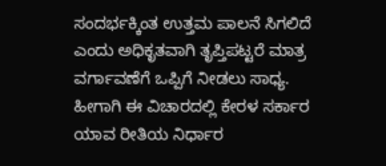ಸಂದರ್ಭಕ್ಕಿಂತ ಉತ್ತಮ ಪಾಲನೆ ಸಿಗಲಿದೆ ಎಂದು ಅಧಿಕೃತವಾಗಿ ತೃಪ್ತಿಪಟ್ಟರೆ ಮಾತ್ರ ವರ್ಗಾವಣೆಗೆ ಒಪ್ಪಿಗೆ ನೀಡಲು ಸಾಧ್ಯ. ಹೀಗಾಗಿ ಈ ವಿಚಾರದಲ್ಲಿ ಕೇರಳ ಸರ್ಕಾರ ಯಾವ ರೀತಿಯ ನಿರ್ಧಾರ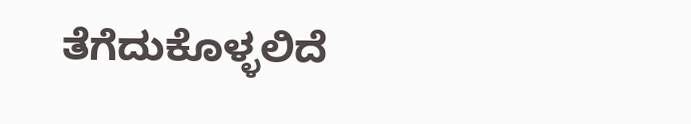ತೆಗೆದುಕೊಳ್ಳಲಿದೆ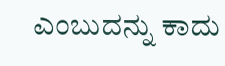ಎಂಬುದನ್ನು ಕಾದು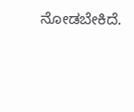ನೋಡಬೇಕಿದೆ.